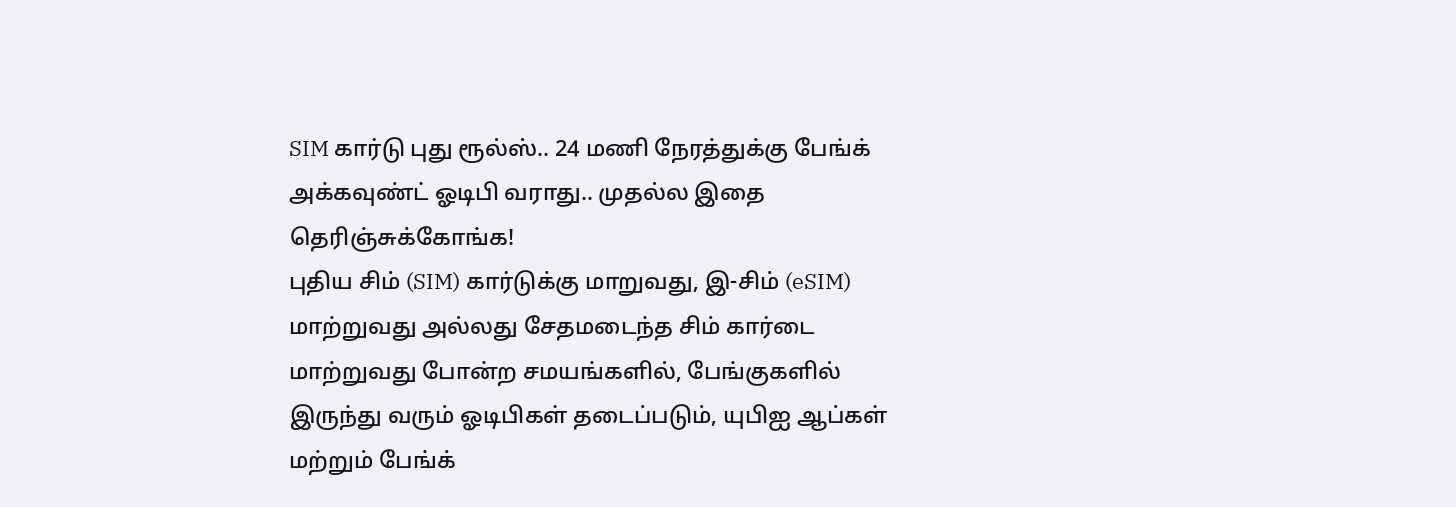SIM கார்டு புது ரூல்ஸ்.. 24 மணி நேரத்துக்கு பேங்க் அக்கவுண்ட் ஓடிபி வராது.. முதல்ல இதை தெரிஞ்சுக்கோங்க!
புதிய சிம் (SIM) கார்டுக்கு மாறுவது, இ-சிம் (eSIM) மாற்றுவது அல்லது சேதமடைந்த சிம் கார்டை மாற்றுவது போன்ற சமயங்களில், பேங்குகளில் இருந்து வரும் ஓடிபிகள் தடைப்படும், யுபிஐ ஆப்கள் மற்றும் பேங்க்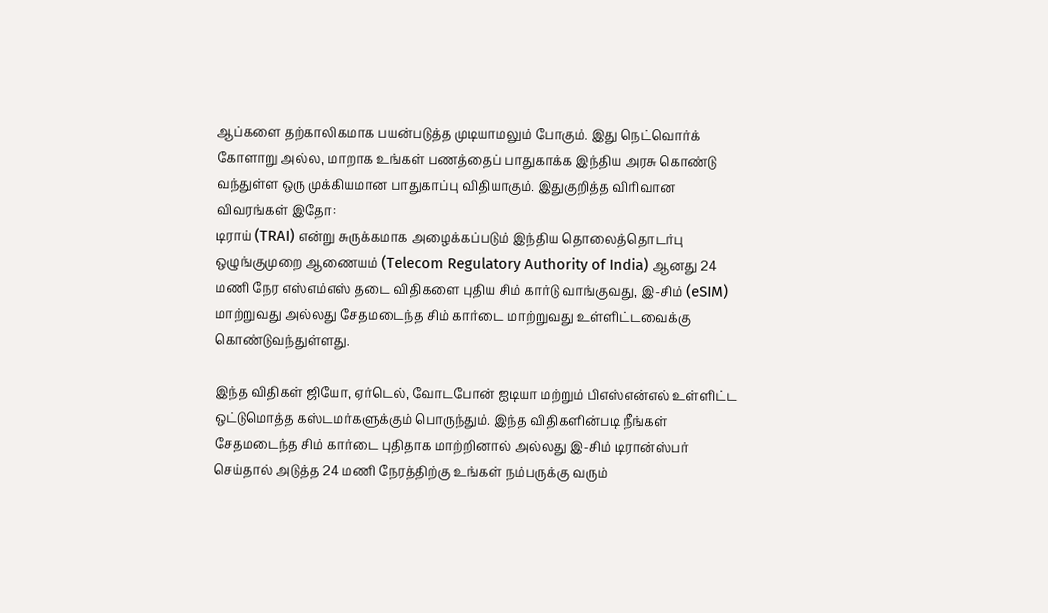ஆப்களை தற்காலிகமாக பயன்படுத்த முடியாமலும் போகும். இது நெட்வொர்க் கோளாறு அல்ல, மாறாக உங்கள் பணத்தைப் பாதுகாக்க இந்திய அரசு கொண்டு வந்துள்ள ஒரு முக்கியமான பாதுகாப்பு விதியாகும். இதுகுறித்த விரிவான விவரங்கள் இதோ:
டிராய் (TRAI) என்று சுருக்கமாக அழைக்கப்படும் இந்திய தொலைத்தொடர்பு ஒழுங்குமுறை ஆணையம் (Telecom Regulatory Authority of India) ஆனது 24 மணி நேர எஸ்எம்எஸ் தடை விதிகளை புதிய சிம் கார்டு வாங்குவது, இ-சிம் (eSIM) மாற்றுவது அல்லது சேதமடைந்த சிம் கார்டை மாற்றுவது உள்ளிட்டவைக்கு கொண்டுவந்துள்ளது.

இந்த விதிகள் ஜியோ, ஏர்டெல், வோடபோன் ஐடியா மற்றும் பிஎஸ்என்எல் உள்ளிட்ட ஒட்டுமொத்த கஸ்டமர்களுக்கும் பொருந்தும். இந்த விதிகளின்படி நீங்கள் சேதமடைந்த சிம் கார்டை புதிதாக மாற்றினால் அல்லது இ-சிம் டிரான்ஸ்பர் செய்தால் அடுத்த 24 மணி நேரத்திற்கு உங்கள் நம்பருக்கு வரும்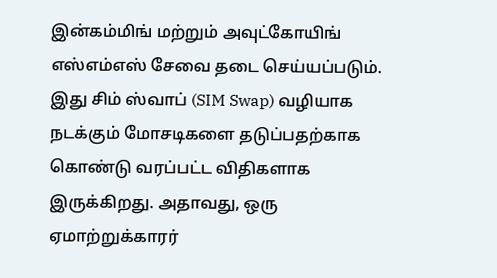இன்கம்மிங் மற்றும் அவுட்கோயிங் எஸ்எம்எஸ் சேவை தடை செய்யப்படும்.
இது சிம் ஸ்வாப் (SIM Swap) வழியாக நடக்கும் மோசடிகளை தடுப்பதற்காக கொண்டு வரப்பட்ட விதிகளாக இருக்கிறது. அதாவது, ஒரு ஏமாற்றுக்காரர்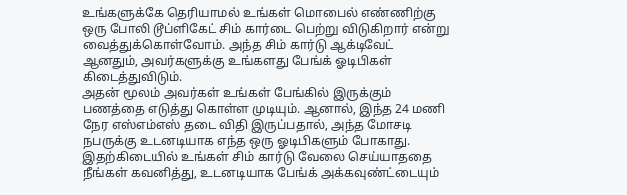உங்களுக்கே தெரியாமல் உங்கள் மொபைல் எண்ணிற்கு ஒரு போலி டூப்ளிகேட் சிம் கார்டை பெற்று விடுகிறார் என்று வைத்துக்கொள்வோம். அந்த சிம் கார்டு ஆக்டிவேட் ஆனதும், அவர்களுக்கு உங்களது பேங்க் ஓடிபிகள் கிடைத்துவிடும்.
அதன் மூலம் அவர்கள் உங்கள் பேங்கில் இருக்கும் பணத்தை எடுத்து கொள்ள முடியும். ஆனால், இந்த 24 மணி நேர எஸ்எம்எஸ் தடை விதி இருப்பதால், அந்த மோசடி நபருக்கு உடனடியாக எந்த ஒரு ஓடிபிகளும் போகாது. இதற்கிடையில் உங்கள் சிம் கார்டு வேலை செய்யாததை நீங்கள் கவனித்து, உடனடியாக பேங்க் அக்கவுண்ட்டையும்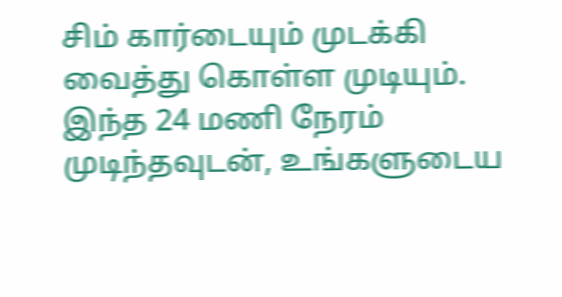சிம் கார்டையும் முடக்கி வைத்து கொள்ள முடியும்.
இந்த 24 மணி நேரம் முடிந்தவுடன், உங்களுடைய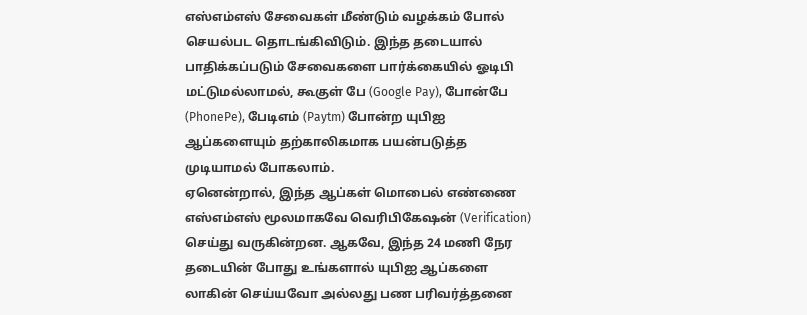எஸ்எம்எஸ் சேவைகள் மீண்டும் வழக்கம் போல் செயல்பட தொடங்கிவிடும். இந்த தடையால் பாதிக்கப்படும் சேவைகளை பார்க்கையில் ஓடிபி மட்டுமல்லாமல், கூகுள் பே (Google Pay), போன்பே (PhonePe), பேடிஎம் (Paytm) போன்ற யுபிஐ ஆப்களையும் தற்காலிகமாக பயன்படுத்த முடியாமல் போகலாம்.
ஏனென்றால், இந்த ஆப்கள் மொபைல் எண்ணை எஸ்எம்எஸ் மூலமாகவே வெரிபிகேஷன் (Verification) செய்து வருகின்றன. ஆகவே, இந்த 24 மணி நேர தடையின் போது உங்களால் யுபிஐ ஆப்களை லாகின் செய்யவோ அல்லது பண பரிவர்த்தனை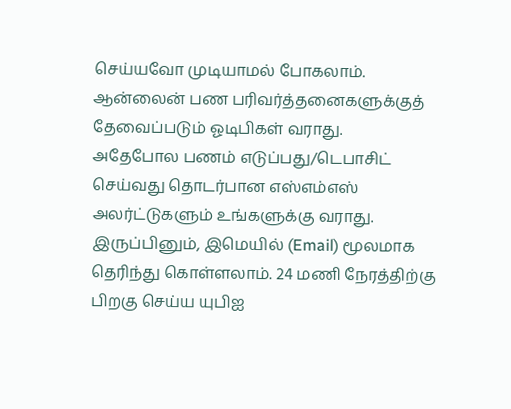செய்யவோ முடியாமல் போகலாம். ஆன்லைன் பண பரிவர்த்தனைகளுக்குத் தேவைப்படும் ஓடிபிகள் வராது.
அதேபோல பணம் எடுப்பது/டெபாசிட் செய்வது தொடர்பான எஸ்எம்எஸ் அலர்ட்டுகளும் உங்களுக்கு வராது. இருப்பினும், இமெயில் (Email) மூலமாக தெரிந்து கொள்ளலாம். 24 மணி நேரத்திற்கு பிறகு செய்ய யுபிஐ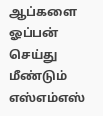ஆப்களை ஓப்பன் செய்து மீண்டும் எஸ்எம்எஸ்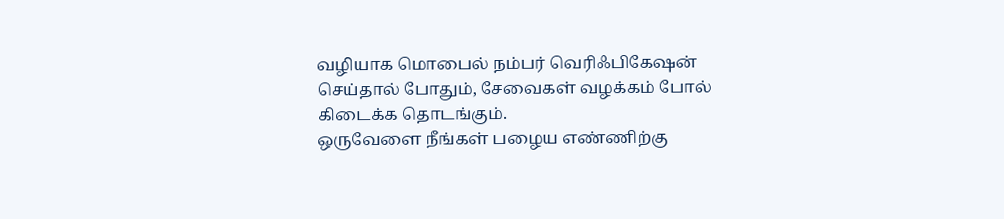வழியாக மொபைல் நம்பர் வெரிஃபிகேஷன் செய்தால் போதும், சேவைகள் வழக்கம் போல் கிடைக்க தொடங்கும்.
ஒருவேளை நீங்கள் பழைய எண்ணிற்கு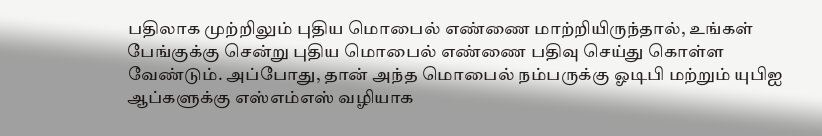பதிலாக முற்றிலும் புதிய மொபைல் எண்ணை மாற்றியிருந்தால், உங்கள் பேங்குக்கு சென்று புதிய மொபைல் எண்ணை பதிவு செய்து கொள்ள வேண்டும். அப்போது, தான் அந்த மொபைல் நம்பருக்கு ஓடிபி மற்றும் யுபிஐ ஆப்களுக்கு எஸ்எம்எஸ் வழியாக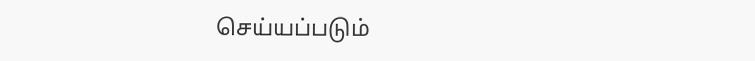செய்யப்படும்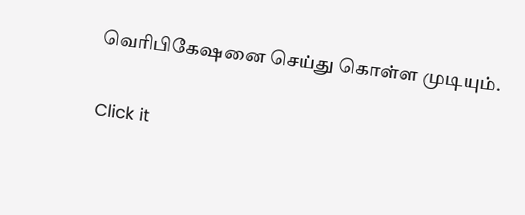வெரிபிகேஷனை செய்து கொள்ள முடியும்.


Click it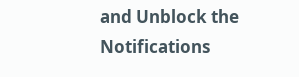and Unblock the Notifications